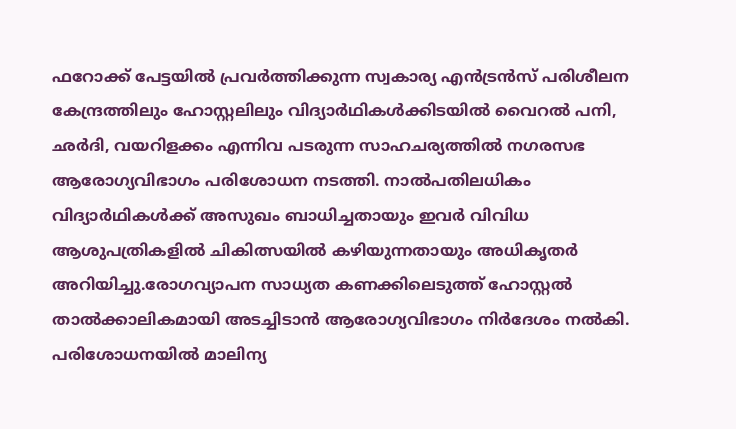ഫറോക്ക് പേട്ടയിൽ പ്രവർത്തിക്കുന്ന സ്വകാര്യ എൻട്രൻസ് പരിശീലന കേന്ദ്രത്തിലും ഹോസ്റ്റലിലും വിദ്യാർഥികൾക്കിടയിൽ വൈറൽ പനി, ഛർദി, വയറിളക്കം എന്നിവ പടരുന്ന സാഹചര്യത്തിൽ നഗരസഭ ആരോഗ്യവിഭാഗം പരിശോധന നടത്തി. നാൽപതിലധികം വിദ്യാർഥികൾക്ക് അസുഖം ബാധിച്ചതായും ഇവർ വിവിധ ആശുപത്രികളിൽ ചികിത്സയിൽ കഴിയുന്നതായും അധികൃതർ അറിയിച്ചു.രോഗവ്യാപന സാധ്യത കണക്കിലെടുത്ത് ഹോസ്റ്റൽ താൽക്കാലികമായി അടച്ചിടാൻ ആരോഗ്യവിഭാഗം നിർദേശം നൽകി. പരിശോധനയിൽ മാലിന്യ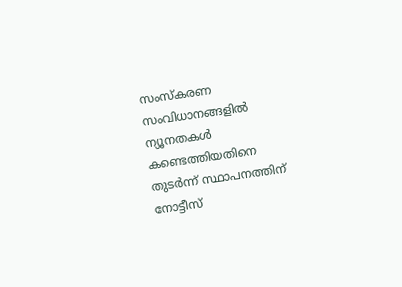സംസ്കരണ സംവിധാനങ്ങളിൽ ന്യൂനതകൾ കണ്ടെത്തിയതിനെ തുടർന്ന് സ്ഥാപനത്തിന് നോട്ടീസ്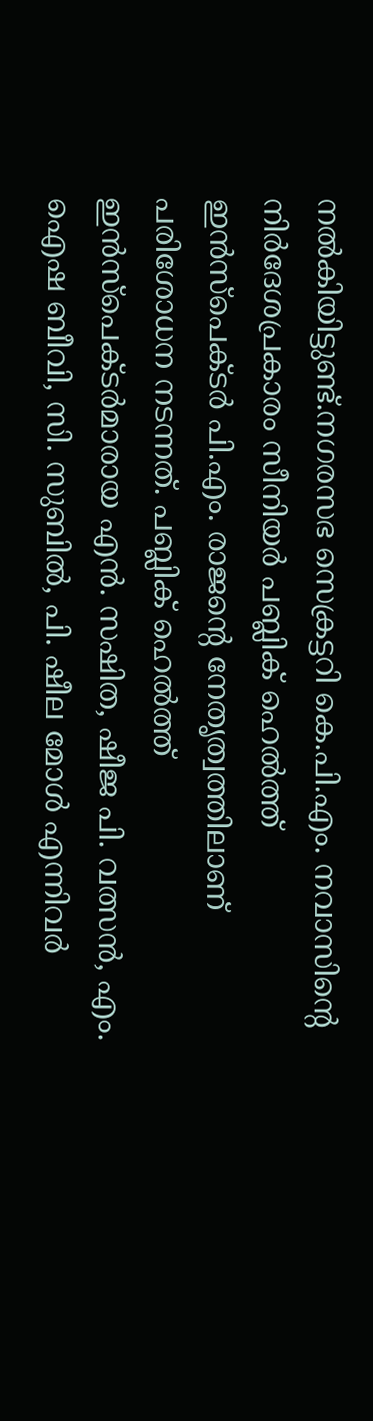നൽകിയിട്ടുണ്ട്.നഗരസഭ സെക്രട്ടറി കെ.പി.എം. നവാസിന്റെ നിർദേശപ്രകാരം സീനിയർ പബ്ലിക് ഹെൽത്ത് ഇൻസ്പെക്ടർ പി.എം. രാജന്റെ നേതൃത്വത്തിലാണ് പരിശോധന നടന്നത്. പബ്ലിക് ഹെൽത്ത് ഇൻസ്പെക്ടർമാരായ എൻ. സഷിത, ഷീജ പി. വത്സൻ, എം. ഐഷ ബീവി, സി. സുബിൽ, പി. ഷീല മോൾ എന്നിവർ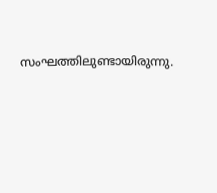സംഘത്തിലുണ്ടായിരുന്നു.